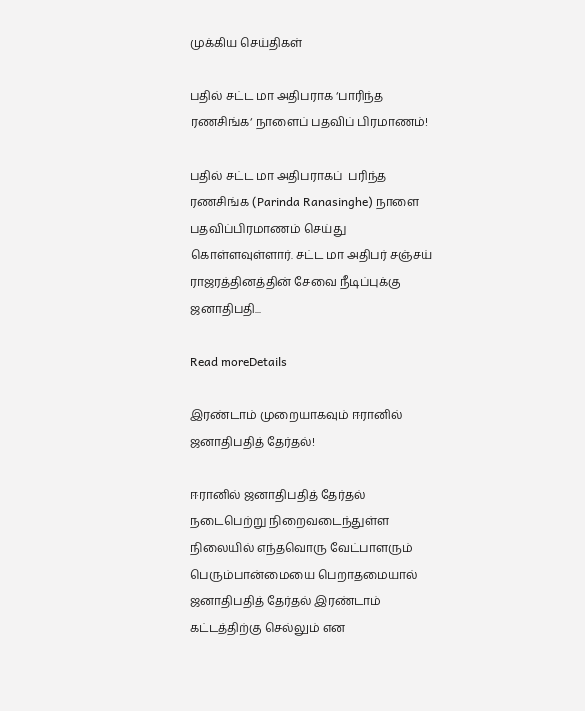முக்கிய செய்திகள்

பதில் சட்ட மா அதிபராக ‘பாரிந்த ரணசிங்க‘ நாளைப் பதவிப் பிரமாணம்!

பதில் சட்ட மா அதிபராகப்  பரிந்த ரணசிங்க (Parinda Ranasinghe) நாளை பதவிப்பிரமாணம் செய்து கொள்ளவுள்ளார். சட்ட மா அதிபர் சஞ்சய் ராஜரத்தினத்தின் சேவை நீடிப்புக்கு ஜனாதிபதி...

Read moreDetails

இரண்டாம் முறையாகவும் ஈரானில் ஜனாதிபதித் தேர்தல்!

ஈரானில் ஜனாதிபதித் தேர்தல் நடைபெற்று நிறைவடைந்துள்ள நிலையில் எந்தவொரு வேட்பாளரும் பெரும்பான்மையை பெறாதமையால் ஜனாதிபதித் தேர்தல் இரண்டாம் கட்டத்திற்கு செல்லும் என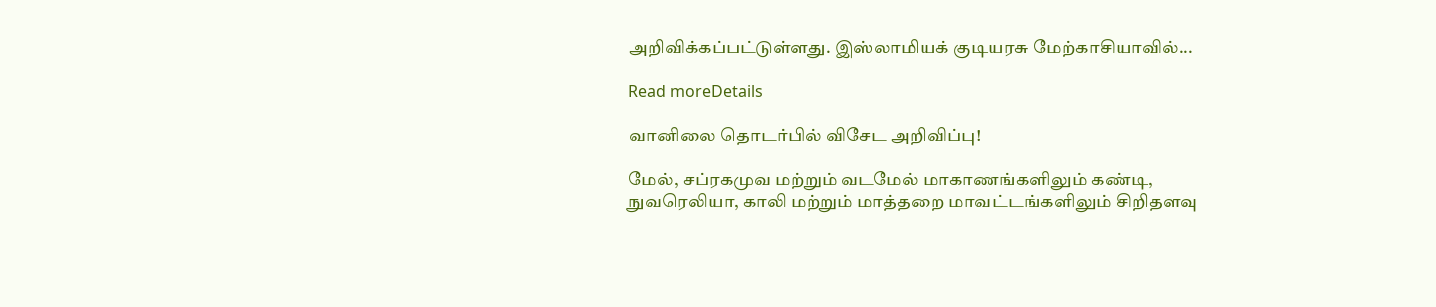அறிவிக்கப்பட்டுள்ளது. இஸ்லாமியக் குடியரசு மேற்காசியாவில்...

Read moreDetails

வானிலை தொடர்பில் விசேட அறிவிப்பு!

மேல், சப்ரகமுவ மற்றும் வடமேல் மாகாணங்களிலும் கண்டி, நுவரெலியா, காலி மற்றும் மாத்தறை மாவட்டங்களிலும் சிறிதளவு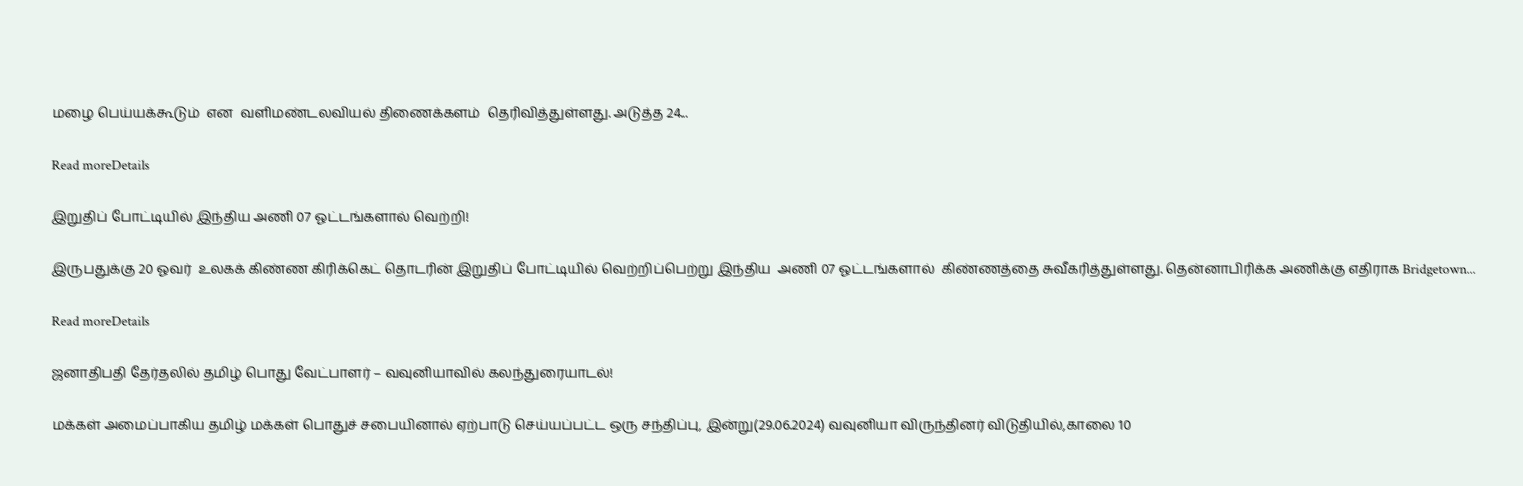மழை பெய்யக்கூடும்  என  வளிமண்டலவியல் திணைக்களம்  தெரிவித்துள்ளது. அடுத்த 24...

Read moreDetails

இறுதிப் போட்டியில் இந்திய அணி 07 ஓட்டங்களால் வெற்றி!

இருபதுக்கு 20 ஓவர்  உலகக் கிண்ண கிரிக்கெட் தொடரின் இறுதிப் போட்டியில் வெற்றிப்பெற்று இந்திய  அணி 07 ஓட்டங்களால்  கிண்ணத்தை சுவீகரித்துள்ளது. தென்னாபிரிக்க அணிக்கு எதிராக Bridgetown...

Read moreDetails

ஜனாதிபதி தேர்தலில் தமிழ் பொது வேட்பாளர் – வவுனியாவில் கலந்துரையாடல்!

மக்கள் அமைப்பாகிய தமிழ் மக்கள் பொதுச் சபையினால் ஏற்பாடு செய்யப்பட்ட ஒரு சந்திப்பு, இன்று(29.06.2024) வவுனியா விருந்தினர் விடுதியில்,காலை 10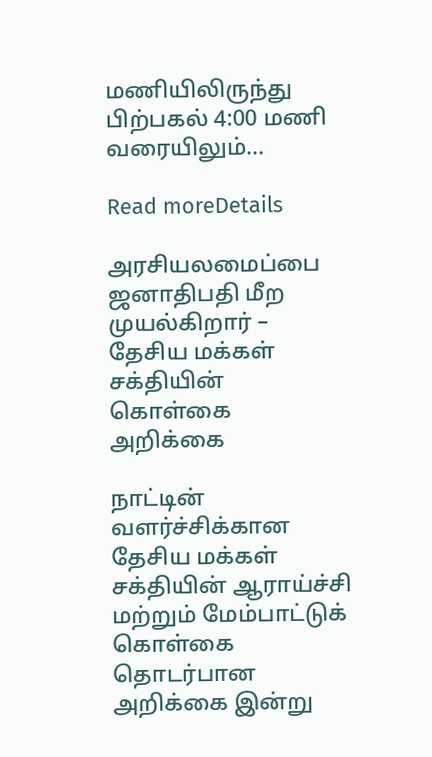மணியிலிருந்து பிற்பகல் 4:00 மணி வரையிலும்...

Read moreDetails

அரசியலமைப்பை ஜனாதிபதி மீற முயல்கிறார் – தேசிய மக்கள் சக்தியின்  கொள்கை அறிக்கை

நாட்டின் வளர்ச்சிக்கான தேசிய மக்கள் சக்தியின் ஆராய்ச்சி மற்றும் மேம்பாட்டுக் கொள்கை தொடர்பான அறிக்கை இன்று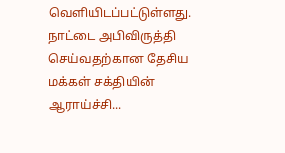வெளியிடப்பட்டுள்ளது. நாட்டை அபிவிருத்தி செய்வதற்கான தேசிய மக்கள் சக்தியின் ஆராய்ச்சி...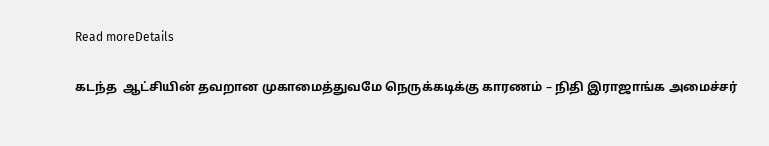Read moreDetails

கடந்த  ஆட்சியின் தவறான முகாமைத்துவமே நெருக்கடிக்கு காரணம் – நிதி இராஜாங்க அமைச்சர்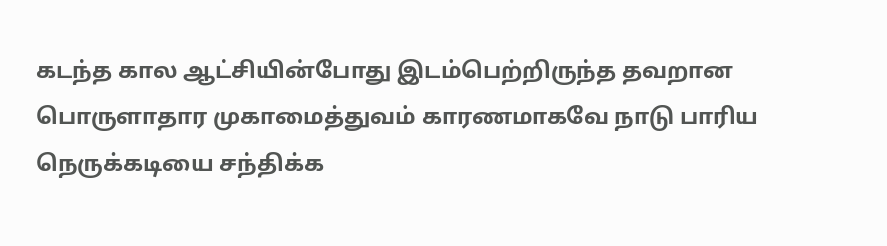கடந்த கால ஆட்சியின்போது இடம்பெற்றிருந்த தவறான பொருளாதார முகாமைத்துவம் காரணமாகவே நாடு பாரிய நெருக்கடியை சந்திக்க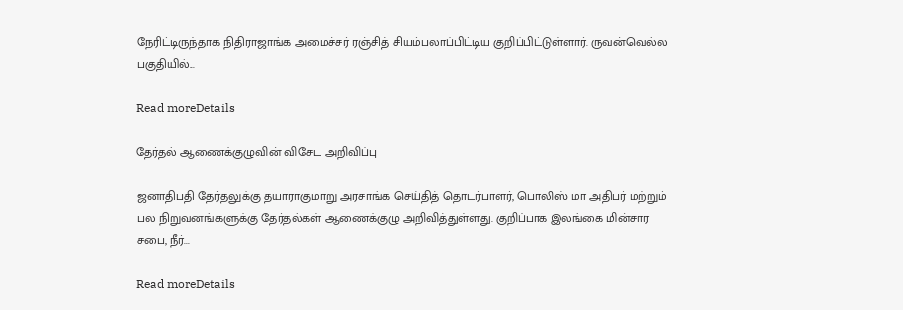நேரிட்டிருந்தாக நிதிராஜாங்க அமைச்சர் ரஞ்சித் சியம்பலாப்பிட்டிய குறிப்பிட்டுள்ளார். ருவன்வெல்ல பகுதியில்...

Read moreDetails

தேர்தல் ஆணைக்குழுவின் விசேட அறிவிப்பு

ஜனாதிபதி தேர்தலுக்கு தயாராகுமாறு அரசாங்க செய்தித் தொடர்பாளர், பொலிஸ் மா அதிபர் மற்றும் பல நிறுவனங்களுக்கு தேர்தல்கள் ஆணைக்குழு அறிவித்துள்ளது. குறிப்பாக இலங்கை மின்சார சபை, நீர்...

Read moreDetails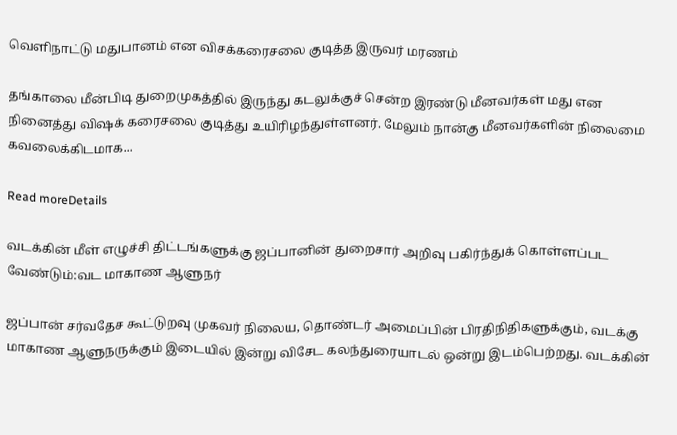வெளிநாட்டு மதுபானம் என விசக்கரைசலை குடித்த இருவர் மரணம்

தங்காலை மீன்பிடி துறைமுகத்தில் இருந்து கடலுக்குச் சென்ற இரண்டு மீனவர்கள் மது என நினைத்து விஷக் கரைசலை குடித்து உயிரிழந்துள்ளனர். மேலும் நான்கு மீனவர்களின் நிலைமை கவலைக்கிடமாக...

Read moreDetails

வடக்கின் மீள் எழுச்சி திட்டங்களுக்கு ஜப்பானின் துறைசார் அறிவு பகிர்ந்துக் கொள்ளப்பட வேண்டும்:வட மாகாண ஆளுநர்

ஜப்பான் சர்வதேச கூட்டுறவு முகவர் நிலைய, தொண்டர் அமைப்பின் பிரதிநிதிகளுக்கும், வடக்கு மாகாண ஆளுநருக்கும் இடையில் இன்று விசேட கலந்துரையாடல் ஒன்று இடம்பெற்றது. வடக்கின்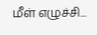மீள் எழுச்சி...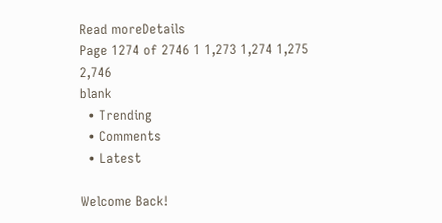Read moreDetails
Page 1274 of 2746 1 1,273 1,274 1,275 2,746
blank
  • Trending
  • Comments
  • Latest

Welcome Back!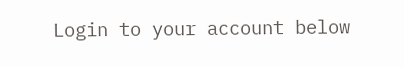Login to your account below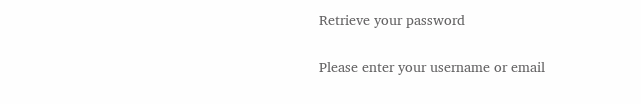Retrieve your password

Please enter your username or email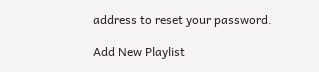address to reset your password.

Add New Playlist